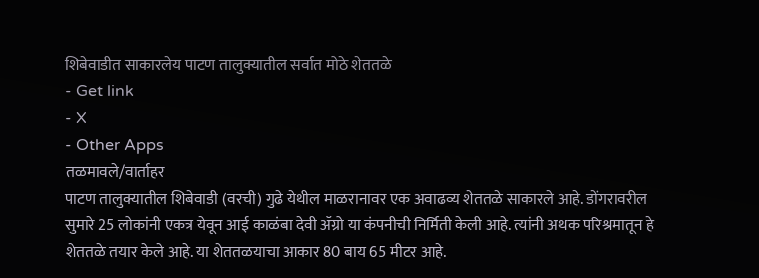शिबेवाडीत साकारलेय पाटण तालुक्यातील सर्वात मोठे शेततळे
- Get link
- X
- Other Apps
तळमावले/वार्ताहर
पाटण तालुक्यातील शिबेवाडी (वरची) गुढे येथील माळरानावर एक अवाढव्य शेततळे साकारले आहे. डोंगरावरील सुमारे 25 लोकांनी एकत्र येवून आई काळंबा देवी ॲग्रो या कंपनीची निर्मिती केली आहे. त्यांनी अथक परिश्रमातून हे शेततळे तयार केले आहे. या शेततळयाचा आकार 80 बाय 65 मीटर आहे.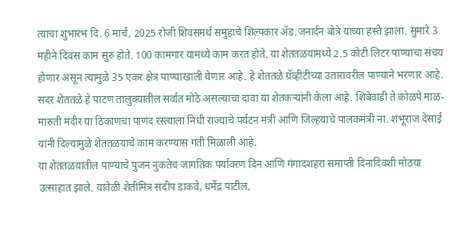त्याचा शुभारंभ दि. 6 मार्च, 2025 रोजी शिवसमर्थ समुहाचे शिल्पकार ॲड.जनार्दन बोत्रे यांच्या हस्ते झाला. सुमारे 3 महीने दिवस काम सुरु होते. 100 कामगार यामध्ये काम करत होते. या शेततळयामध्ये 2.5 कोटी लिटर पाण्याचा संचय होणार असून त्यामुळे 35 एकर क्षेत्र पाण्याखाली येणार आहे. हे शेततळे ग्रॅव्हीटीच्या उतारावरील पाण्याने भरणार आहे. सदर शेततळे हे पाटण तालुक्यातील सर्वात मोठे असल्याचा दावा या शेतकऱ्यांनी केला आहे. शिबेवाडी ते कोळपे माळ-मारुती मंदीर या ठिकाणचा पाणंद रस्त्याला निधी राज्याचे पर्यटन मंत्री आणि जिल्हयाचे पालकमंत्री ना. शंभूराज देसाई यांनी दिल्यामुळे शेततळयाचे काम करण्यास गती मिळाली आहे.
या शेततळयातील पाण्याचे पुजन नुकतेच जागतिक पर्यावरण दिन आणि गंगादशहरा समाप्ती दिनादिवशी मोठया उत्साहात झाले. यावेळी शेतीमित्र संदीप डाकवे, धर्मेद्र पाटील,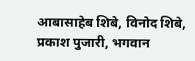आबासाहेब शिबे, विनोद शिबे, प्रकाश पुजारी, भगवान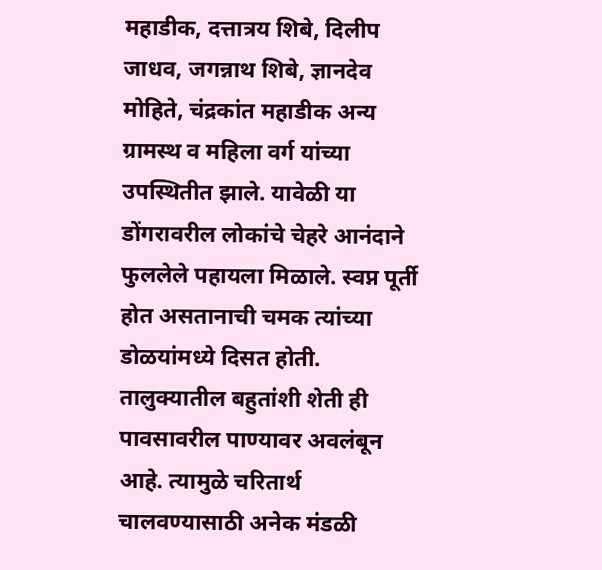महाडीक, दत्तात्रय शिबे, दिलीप जाधव, जगन्नाथ शिबे, ज्ञानदेव मोहिते, चंद्रकांत महाडीक अन्य ग्रामस्थ व महिला वर्ग यांच्या उपस्थितीत झाले. यावेळी या डोंगरावरील लोकांचे चेहरे आनंदाने फुललेले पहायला मिळाले. स्वप्न पूर्ती होत असतानाची चमक त्यांच्या डोळयांमध्ये दिसत होती.
तालुक्यातील बहुतांशी शेती ही पावसावरील पाण्यावर अवलंबून आहे. त्यामुळे चरितार्थ चालवण्यासाठी अनेक मंडळी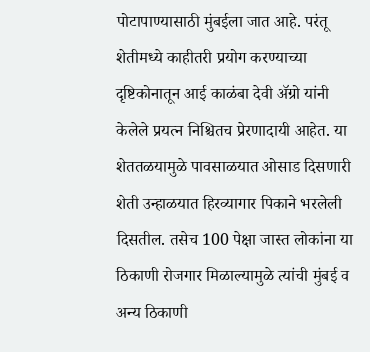पोटापाण्यासाठी मुंबईला जात आहे. परंतू शेतीमध्ये काहीतरी प्रयोग करण्याच्या दृष्टिकोनातून आई काळंबा देवी ॲग्रो यांनी केलेले प्रयत्न निश्चितच प्रेरणादायी आहेत. या शेततळयामुळे पावसाळयात ओसाड दिसणारी शेती उन्हाळयात हिरव्यागार पिकाने भरलेली दिसतील. तसेच 100 पेक्षा जास्त लोकांना या ठिकाणी रोजगार मिळाल्यामुळे त्यांची मुंबई व अन्य ठिकाणी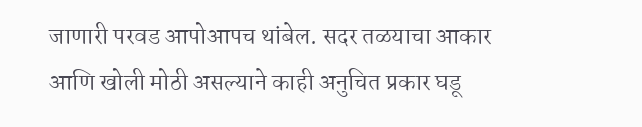जाणारी परवड आपोआपच थांबेल. सदर तळयाचा आकार आणि खोली मोठी असल्याने काही अनुचित प्रकार घडू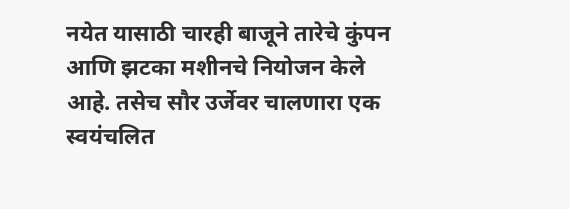नयेत यासाठी चारही बाजूने तारेचे कुंपन आणि झटका मशीनचे नियोजन केले आहे. तसेच सौर उर्जेवर चालणारा एक स्वयंचलित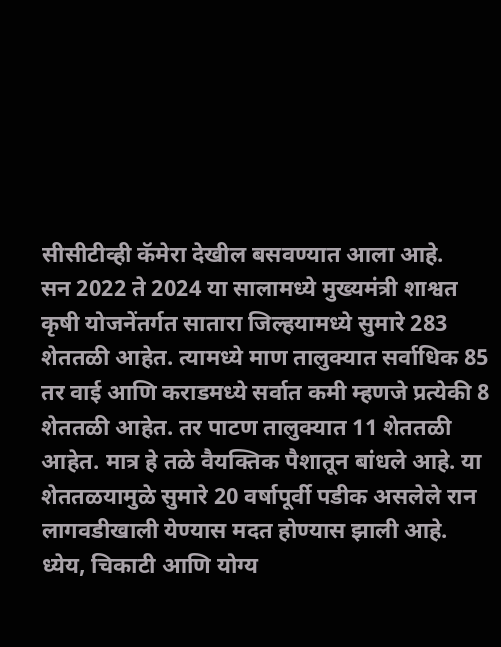सीसीटीव्ही कॅमेरा देखील बसवण्यात आला आहे.
सन 2022 ते 2024 या सालामध्ये मुख्यमंत्री शाश्वत कृषी योजनेंतर्गत सातारा जिल्हयामध्ये सुमारे 283 शेततळी आहेत. त्यामध्ये माण तालुक्यात सर्वाधिक 85 तर वाई आणि कराडमध्ये सर्वात कमी म्हणजे प्रत्येकी 8 शेततळी आहेत. तर पाटण तालुक्यात 11 शेततळी आहेत. मात्र हे तळे वैयक्तिक पैशातून बांधले आहे. या शेततळयामुळे सुमारे 20 वर्षापूर्वी पडीक असलेले रान लागवडीखाली येण्यास मदत होण्यास झाली आहे.
ध्येय, चिकाटी आणि योग्य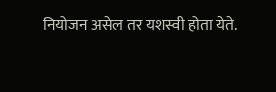नियोजन असेल तर यशस्वी होता येते.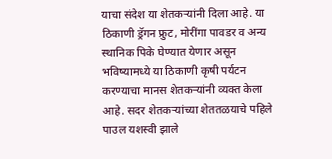याचा संदेश या शेतकऱ्यांनी दिला आहे. या ठिकाणी ड्रॅगन फ्रुट, मोरींगा पावडर व अन्य स्थानिक पिके घेण्यात येणार असून भविष्यामध्ये या ठिकाणी कृषी पर्यटन करण्याचा मानस शेतकऱ्यांनी व्यक्त केला आहे. सदर शेतकऱ्यांच्या शेततळयाचे पहिले पाउल यशस्वी झाले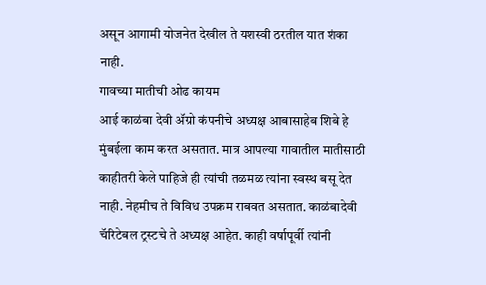असून आगामी योजनेत देखील ते यशस्वी ठरतील यात शंका नाही.
गावच्या मातीची ओढ कायम
आई काळंबा देवी ॲग्रो कंपनीचे अध्यक्ष आबासाहेब शिबे हे मुंबईला काम करत असतात. मात्र आपल्या गावातील मातीसाठी काहीतरी केले पाहिजे ही त्यांची तळमळ त्यांना स्वस्थ बसू देत नाही. नेहमीच ते विविध उपक्रम राबवत असतात. काळंबादेवी चॅरिटेबल ट्रस्टचे ते अध्यक्ष आहेत. काही वर्षापूर्वी त्यांनी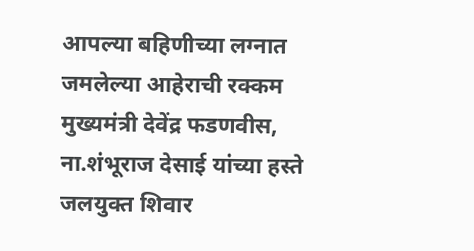आपल्या बहिणीच्या लग्नात जमलेल्या आहेराची रक्कम मुख्यमंत्री देवेंद्र फडणवीस, ना.शंभूराज देसाई यांच्या हस्ते जलयुक्त शिवार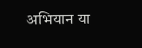अभियान या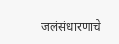जलंसंधारणाचे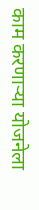काम करणाऱ्या योजनेला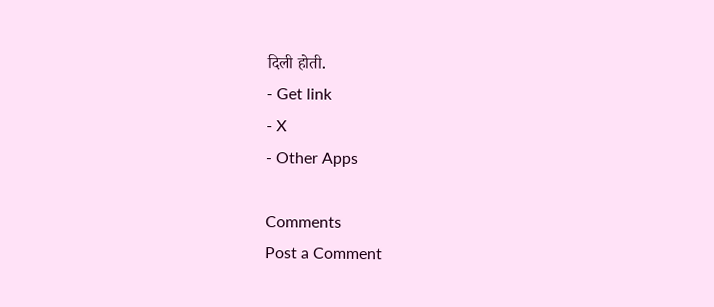दिली होती.
- Get link
- X
- Other Apps

Comments
Post a Comment